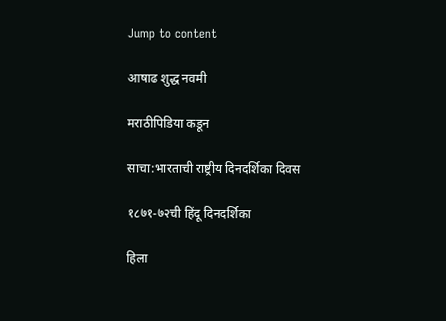Jump to content

आषाढ शुद्ध नवमी

मराठीपिडिया कडून

साचा:भारताची राष्ट्रीय दिनदर्शिका दिवस

१८७१-७२ची हिंदू दिनदर्शिका

हिला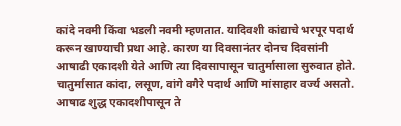कांदे नवमी किंवा भडली नवमी म्हणतात. यादिवशी कांद्याचे भरपूर पदार्थ करून खाण्याची प्रथा आहे. कारण या दिवसानंतर दोनच दिवसांनी आषाढी एकादशी येते आणि त्या दिवसापासून चातुर्मासाला सुरुवात होते. चातुर्मासात कांदा, लसूण, वांगे वगैरे पदार्थ आणि मांसाहार वर्ज्य असतो. आषाढ शुद्ध एकादशीपासून ते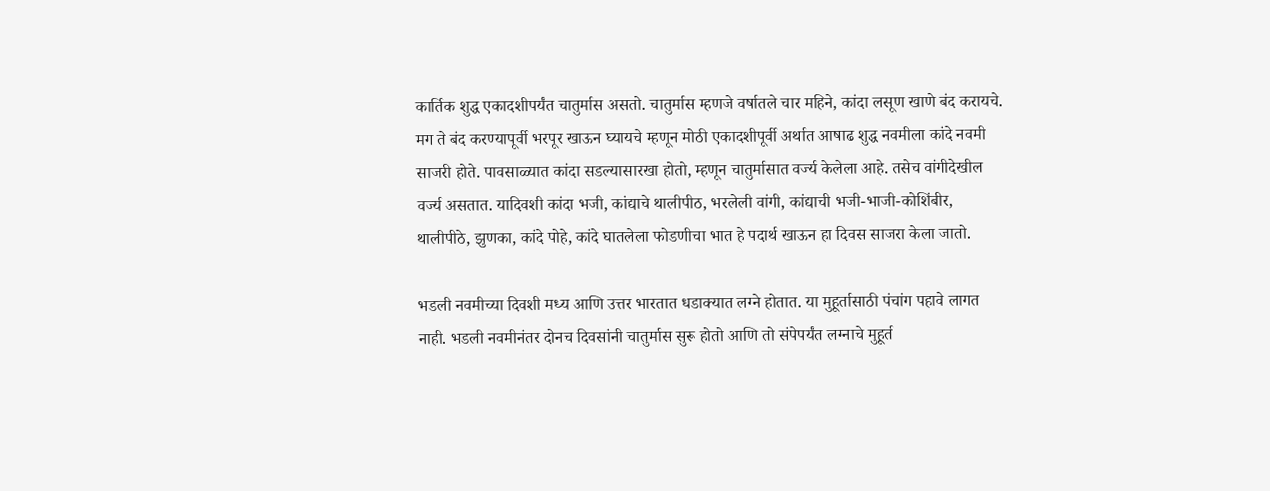कार्तिक शुद्ध एकादशीपर्यंत चातुर्मास असतो. चातुर्मास म्हणजे वर्षातले चार महिने, कांदा लसूण खाणे बंद करायचे. मग ते बंद करण्यापूर्वी भरपूर खाऊन घ्यायचे म्हणून मोठी एकादशीपूर्वी अर्थात आषाढ शुद्ध नवमीला कांदे नवमी साजरी होते. पावसाळ्यात कांदा सडल्यासारखा होतो, म्हणून चातुर्मासात वर्ज्य केलेला आहे. तसेच वांगीदेखील वर्ज्य असतात. यादिवशी कांदा भजी, कांद्याचे थालीपीठ, भरलेली वांगी, कांद्याची भजी-भाजी-कोशिंबीर, थालीपीठे, झुणका, कांदे पोहे, कांदे घातलेला फोडणीचा भात हे पदार्थ खाऊन हा दिवस साजरा केला जातो.

भडली नवमीच्या दिवशी मध्य आणि उत्तर भारतात धडाक्यात लग्ने होतात. या मुहूर्तासाठी पंचांग पहावे लागत नाही. भडली नवमीनंतर दोनच दिवसांनी चातुर्मास सुरू होतो आणि तो संपेपर्यंत लग्नाचे मुहूर्त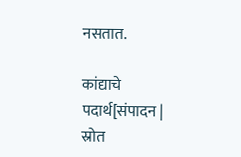नसतात.

कांद्याचे पदार्थ[संपादन | स्रोत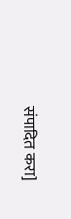संपादित करा]